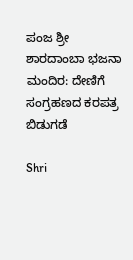ಪಂಜ ಶ್ರೀ ಶಾರದಾಂಬಾ ಭಜನಾ ಮಂದಿರ: ದೇಣಿಗೆ ಸಂಗ್ರಹಣದ ಕರಪತ್ರ ಬಿಡುಗಡೆ

Shri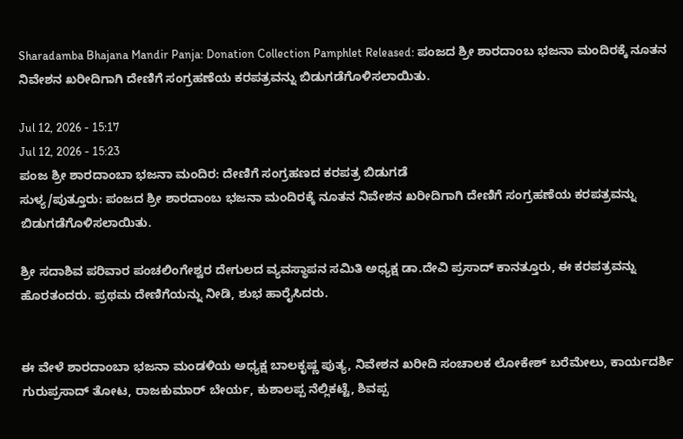Sharadamba Bhajana Mandir Panja: Donation Collection Pamphlet Released: ಪಂಜದ ಶ್ರೀ ಶಾರದಾಂಬ ಭಜನಾ ಮಂದಿರಕ್ಕೆ ನೂತನ ನಿವೇಶನ ಖರೀದಿಗಾಗಿ ದೇಣಿಗೆ ಸಂಗ್ರಹಣೆಯ ಕರಪತ್ರವನ್ನು ಬಿಡುಗಡೆಗೊಳಿಸಲಾಯಿತು.

Jul 12, 2026 - 15:17
Jul 12, 2026 - 15:23
ಪಂಜ ಶ್ರೀ ಶಾರದಾಂಬಾ ಭಜನಾ ಮಂದಿರ: ದೇಣಿಗೆ ಸಂಗ್ರಹಣದ ಕರಪತ್ರ ಬಿಡುಗಡೆ
ಸುಳ್ಯ/ಪುತ್ತೂರು: ಪಂಜದ ಶ್ರೀ ಶಾರದಾಂಬ ಭಜನಾ ಮಂದಿರಕ್ಕೆ ನೂತನ ನಿವೇಶನ ಖರೀದಿಗಾಗಿ ದೇಣಿಗೆ ಸಂಗ್ರಹಣೆಯ ಕರಪತ್ರವನ್ನು ಬಿಡುಗಡೆಗೊಳಿಸಲಾಯಿತು.

ಶ್ರೀ ಸದಾಶಿವ ಪರಿವಾರ ಪಂಚಲಿಂಗೇಶ್ವರ ದೇಗುಲದ ವ್ಯವಸ್ಥಾಪನ ಸಮಿತಿ ಅಧ್ಯಕ್ಷ ಡಾ.ದೇವಿ ಪ್ರಸಾದ್ ಕಾನತ್ತೂರು, ಈ ಕರಪತ್ರವನ್ನು ಹೊರತಂದರು. ಪ್ರಥಮ ದೇಣಿಗೆಯನ್ನು ನೀಡಿ, ಶುಭ ಹಾರೈಸಿದರು.


ಈ ವೇಳೆ ಶಾರದಾಂಬಾ ಭಜನಾ ಮಂಡಳಿಯ ಅಧ್ಯಕ್ಷ ಬಾಲಕೃಷ್ಣ ಪುತ್ಯ, ನಿವೇಶನ ಖರೀದಿ ಸಂಚಾಲಕ ಲೋಕೇಶ್ ಬರೆಮೇಲು, ಕಾರ್ಯದರ್ಶಿ ಗುರುಪ್ರಸಾದ್ ತೋಟ, ರಾಜಕುಮಾರ್ ಬೇರ್ಯ, ಕುಶಾಲಪ್ಪ ನೆಲ್ಲಿಕಟ್ಟೆ, ಶಿವಪ್ಪ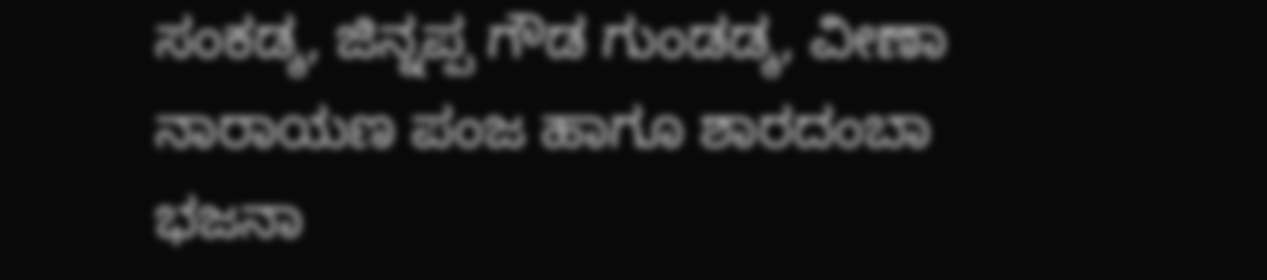ಸಂಕಡ್ಕ, ಜಿನ್ನಪ್ಪ ಗೌಡ ಗುಂಡಡ್ಕ, ವೀಣಾ ನಾರಾಯಣ ಪಂಜ ಹಾಗೂ ಶಾರದಂಬಾ ಭಜನಾ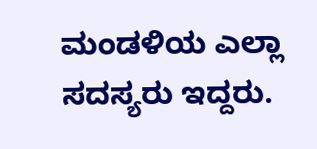ಮಂಡಳಿಯ ಎಲ್ಲಾ ಸದಸ್ಯರು ಇದ್ದರು.